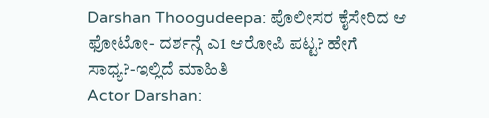Darshan Thoogudeepa: ಪೊಲೀಸರ ಕೈಸೇರಿದ ಆ ಫೋಟೋ- ದರ್ಶನ್ಗೆ ಎ1 ಆರೋಪಿ ಪಟ್ಟ? ಹೇಗೆ ಸಾಧ್ಯ?-ಇಲ್ಲಿದೆ ಮಾಹಿತಿ
Actor Darshan: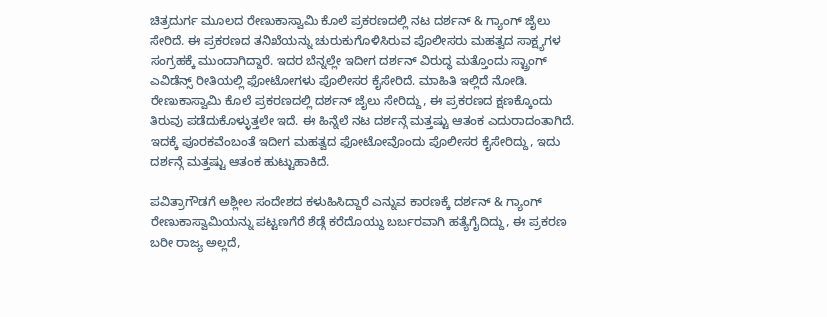ಚಿತ್ರದುರ್ಗ ಮೂಲದ ರೇಣುಕಾಸ್ವಾಮಿ ಕೊಲೆ ಪ್ರಕರಣದಲ್ಲಿ ನಟ ದರ್ಶನ್ & ಗ್ಯಾಂಗ್ ಜೈಲು ಸೇರಿದೆ. ಈ ಪ್ರಕರಣದ ತನಿಖೆಯನ್ನು ಚುರುಕುಗೊಳಿಸಿರುವ ಪೊಲೀಸರು ಮಹತ್ವದ ಸಾಕ್ಷ್ಯಗಳ ಸಂಗ್ರಹಕ್ಕೆ ಮುಂದಾಗಿದ್ದಾರೆ. ಇದರ ಬೆನ್ನಲ್ಲೇ ಇದೀಗ ದರ್ಶನ್ ವಿರುದ್ಧ ಮತ್ತೊಂದು ಸ್ಟ್ರಾಂಗ್ ಎವಿಡೆನ್ಸ್ ರೀತಿಯಲ್ಲಿ ಫೋಟೋಗಳು ಪೊಲೀಸರ ಕೈಸೇರಿದೆ. ಮಾಹಿತಿ ಇಲ್ಲಿದೆ ನೋಡಿ.
ರೇಣುಕಾಸ್ವಾಮಿ ಕೊಲೆ ಪ್ರಕರಣದಲ್ಲಿ ದರ್ಶನ್ ಜೈಲು ಸೇರಿದ್ದು, ಈ ಪ್ರಕರಣದ ಕ್ಷಣಕ್ಕೊಂದು ತಿರುವು ಪಡೆದುಕೊಳ್ಳುತ್ತಲೇ ಇದೆ. ಈ ಹಿನ್ನೆಲೆ ನಟ ದರ್ಶನ್ಗೆ ಮತ್ತಷ್ಟು ಆತಂಕ ಎದುರಾದಂತಾಗಿದೆ. ಇದಕ್ಕೆ ಪೂರಕವೆಂಬಂತೆ ಇದೀಗ ಮಹತ್ವದ ಫೋಟೋವೊಂದು ಪೊಲೀಸರ ಕೈಸೇರಿದ್ದು, ಇದು ದರ್ಶನ್ಗೆ ಮತ್ತಷ್ಟು ಆತಂಕ ಹುಟ್ಟುಹಾಕಿದೆ.

ಪವಿತ್ರಾಗೌಡಗೆ ಅಶ್ಲೀಲ ಸಂದೇಶದ ಕಳುಹಿಸಿದ್ದಾರೆ ಎನ್ನುವ ಕಾರಣಕ್ಕೆ ದರ್ಶನ್ & ಗ್ಯಾಂಗ್ ರೇಣುಕಾಸ್ವಾಮಿಯನ್ನು ಪಟ್ಟಣಗೆರೆ ಶೆಡ್ಗೆ ಕರೆದೊಯ್ದು ಬರ್ಬರವಾಗಿ ಹತ್ಯೆಗೈದಿದ್ದು, ಈ ಪ್ರಕರಣ ಬರೀ ರಾಜ್ಯ ಅಲ್ಲದೆ,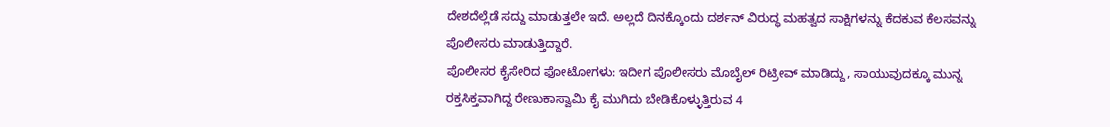ದೇಶದೆಲ್ಲೆಡೆ ಸದ್ದು ಮಾಡುತ್ತಲೇ ಇದೆ. ಅಲ್ಲದೆ ದಿನಕ್ಕೊಂದು ದರ್ಶನ್ ವಿರುದ್ಧ ಮಹತ್ವದ ಸಾಕ್ಷಿಗಳನ್ನು ಕೆದಕುವ ಕೆಲಸವನ್ನು ಪೊಲೀಸರು ಮಾಡುತ್ತಿದ್ದಾರೆ.
ಪೊಲೀಸರ ಕೈಸೇರಿದ ಫೋಟೋಗಳು: ಇದೀಗ ಪೊಲೀಸರು ಮೊಬೈಲ್ ರಿಟ್ರೀವ್ ಮಾಡಿದ್ದು, ಸಾಯುವುದಕ್ಕೂ ಮುನ್ನ ರಕ್ತಸಿಕ್ತವಾಗಿದ್ದ ರೇಣುಕಾಸ್ವಾಮಿ ಕೈ ಮುಗಿದು ಬೇಡಿಕೊಳ್ಳುತ್ತಿರುವ 4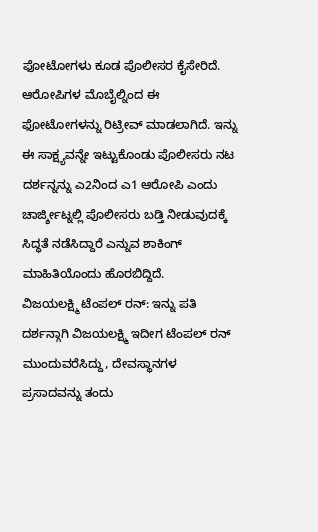ಫೋಟೋಗಳು ಕೂಡ ಪೊಲೀಸರ ಕೈಸೇರಿದೆ. ಆರೋಪಿಗಳ ಮೊಬೈಲ್ನಿಂದ ಈ ಫೋಟೋಗಳನ್ನು ರಿಟ್ರೀವ್ ಮಾಡಲಾಗಿದೆ. ಇನ್ನು ಈ ಸಾಕ್ಷ್ಯವನ್ನೇ ಇಟ್ಟುಕೊಂಡು ಪೊಲೀಸರು ನಟ ದರ್ಶನ್ನನ್ನು ಎ2ನಿಂದ ಎ1 ಆರೋಪಿ ಎಂದು ಚಾರ್ಜ್ಶೀಟ್ನಲ್ಲಿ ಪೊಲೀಸರು ಬಡ್ತಿ ನೀಡುವುದಕ್ಕೆ ಸಿದ್ಧತೆ ನಡೆಸಿದ್ದಾರೆ ಎನ್ನುವ ಶಾಕಿಂಗ್ ಮಾಹಿತಿಯೊಂದು ಹೊರಬಿದ್ದಿದೆ.
ವಿಜಯಲಕ್ಷ್ಮಿ ಟೆಂಪಲ್ ರನ್: ಇನ್ನು ಪತಿ ದರ್ಶನ್ಗಾಗಿ ವಿಜಯಲಕ್ಷ್ಮಿ ಇದೀಗ ಟೆಂಪಲ್ ರನ್ ಮುಂದುವರೆಸಿದ್ದು, ದೇವಸ್ಥಾನಗಳ ಪ್ರಸಾದವನ್ನು ತಂದು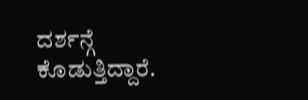ದರ್ಶನ್ಗೆ ಕೊಡುತ್ತಿದ್ದಾರೆ.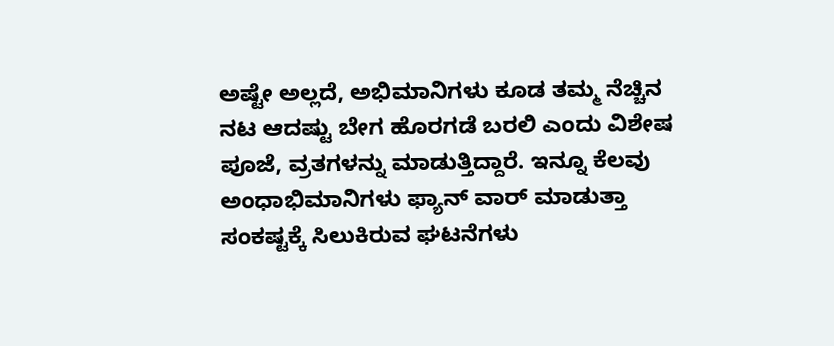ಅಷ್ಟೇ ಅಲ್ಲದೆ, ಅಭಿಮಾನಿಗಳು ಕೂಡ ತಮ್ಮ ನೆಚ್ಚಿನ ನಟ ಆದಷ್ಟು ಬೇಗ ಹೊರಗಡೆ ಬರಲಿ ಎಂದು ವಿಶೇಷ ಪೂಜೆ, ವ್ರತಗಳನ್ನು ಮಾಡುತ್ತಿದ್ದಾರೆ. ಇನ್ನೂ ಕೆಲವು ಅಂಧಾಭಿಮಾನಿಗಳು ಫ್ಯಾನ್ ವಾರ್ ಮಾಡುತ್ತಾ ಸಂಕಷ್ಟಕ್ಕೆ ಸಿಲುಕಿರುವ ಘಟನೆಗಳು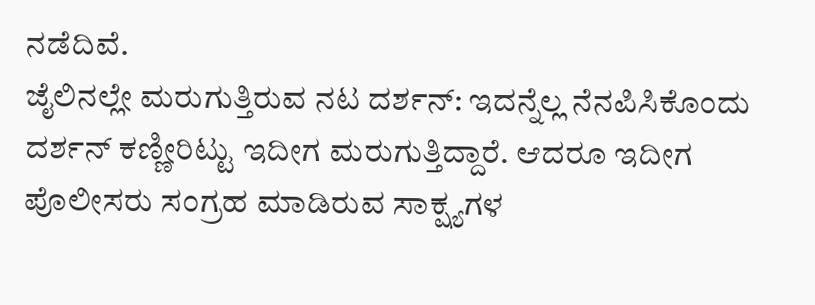ನಡೆದಿವೆ.
ಜೈಲಿನಲ್ಲೇ ಮರುಗುತ್ತಿರುವ ನಟ ದರ್ಶನ್: ಇದನ್ನೆಲ್ಲ ನೆನಪಿಸಿಕೊಂದು ದರ್ಶನ್ ಕಣ್ಣೀರಿಟ್ಟು ಇದೀಗ ಮರುಗುತ್ತಿದ್ದಾರೆ. ಆದರೂ ಇದೀಗ ಪೊಲೀಸರು ಸಂಗ್ರಹ ಮಾಡಿರುವ ಸಾಕ್ಷ್ಯಗಳ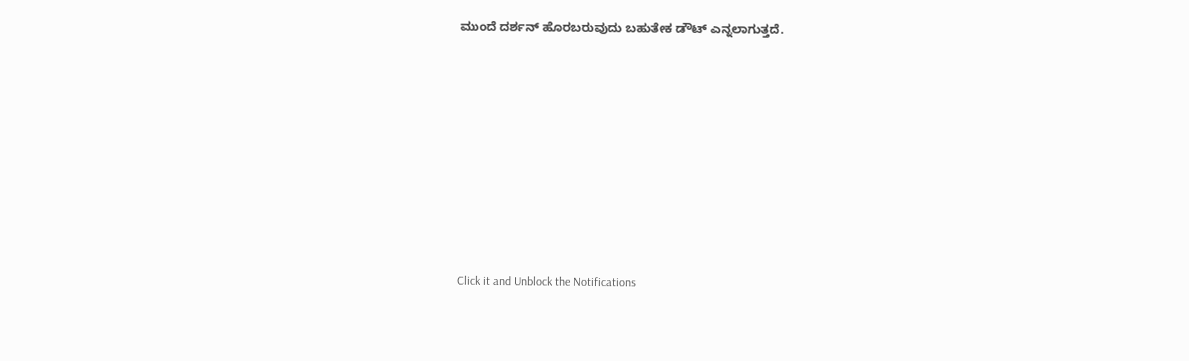ಮುಂದೆ ದರ್ಶನ್ ಹೊರಬರುವುದು ಬಹುತೇಕ ಡೌಟ್ ಎನ್ನಲಾಗುತ್ತದೆ.












Click it and Unblock the Notifications